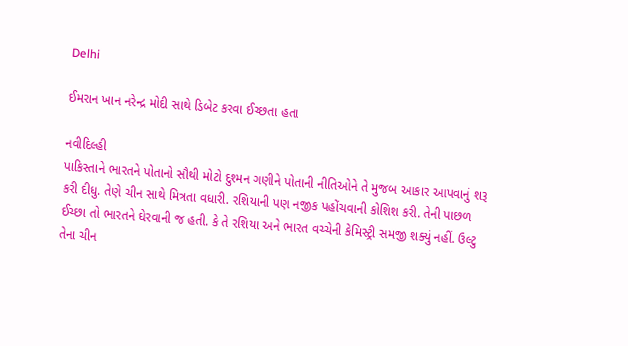Delhi

ઈમરાન ખાન નરેન્દ્ર મોદી સાથે ડિબેટ કરવા ઈચ્છતા હતા

નવીદિલ્હી
પાકિસ્તાને ભારતને પોતાનો સૌથી મોટો દુશ્મન ગણીને પોતાની નીતિઓને તે મુજબ આકાર આપવાનું શરૂ કરી દીધુ. તેણે ચીન સાથે મિત્રતા વધારી. રશિયાની પણ નજીક પહોંચવાની કોશિશ કરી. તેની પાછળ ઈચ્છા તો ભારતને ઘેરવાની જ હતી. કે તે રશિયા અને ભારત વચ્ચેની કેમિસ્ટ્રી સમજી શક્યું નહીં. ઉલ્ટુ તેના ચીન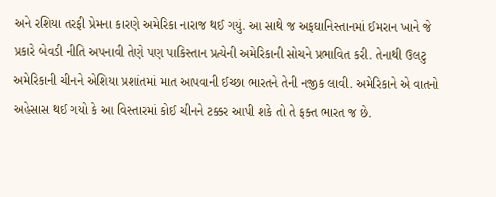અને રશિયા તરફી પ્રેમના કારણે અમેરિકા નારાજ થઈ ગયું. આ સાથે જ અફઘાનિસ્તાનમાં ઈમરાન ખાને જે પ્રકારે બેવડી નીતિ અપનાવી તેણે પણ પાકિસ્તાન પ્રત્યેની અમેરિકાની સોચને પ્રભાવિત કરી. તેનાથી ઉલટુ અમેરિકાની ચીનને એશિયા પ્રશાંતમાં માત આપવાની ઈચ્છા ભારતને તેની નજીક લાવી. અમેરિકાને એ વાતનો અહેસાસ થઈ ગયો કે આ વિસ્તારમાં કોઈ ચીનને ટક્કર આપી શકે તો તે ફક્ત ભારત જ છે.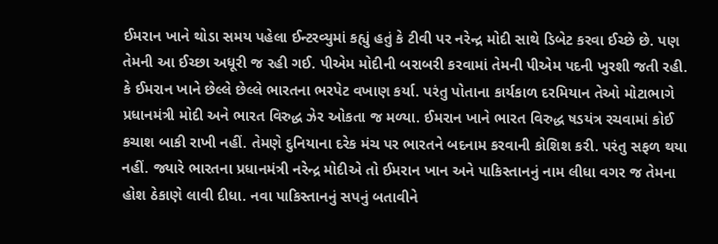ઈમરાન ખાને થોડા સમય પહેલા ઈન્ટરવ્યુમાં કહ્યું હતું કે ટીવી પર નરેન્દ્ર મોદી સાથે ડિબેટ કરવા ઈચ્છે છે. પણ તેમની આ ઈચ્છા અધૂરી જ રહી ગઈ. પીએમ મોદીની બરાબરી કરવામાં તેમની પીએમ પદની ખુરશી જતી રહી. કે ઈમરાન ખાને છેલ્લે છેલ્લે ભારતના ભરપેટ વખાણ કર્યા. પરંતુ પોતાના કાર્યકાળ દરમિયાન તેઓ મોટાભાગે પ્રધાનમંત્રી મોદી અને ભારત વિરુદ્ધ ઝેર ઓકતા જ મળ્યા. ઈમરાન ખાને ભારત વિરુદ્ધ ષડયંત્ર રચવામાં કોઈ કચાશ બાકી રાખી નહીં. તેમણે દુનિયાના દરેક મંચ પર ભારતને બદનામ કરવાની કોશિશ કરી. પરંતુ સફળ થયા નહીં. જ્યારે ભારતના પ્રધાનમંત્રી નરેન્દ્ર મોદીએ તો ઈમરાન ખાન અને પાકિસ્તાનનું નામ લીધા વગર જ તેમના હોશ ઠેકાણે લાવી દીધા. નવા પાકિસ્તાનનું સપનું બતાવીને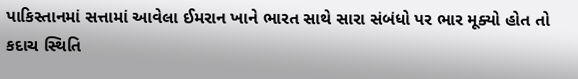પાકિસ્તાનમાં સત્તામાં આવેલા ઈમરાન ખાને ભારત સાથે સારા સંબંધો પર ભાર મૂક્યો હોત તો કદાચ સ્થિતિ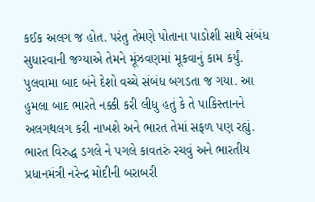કઈક અલગ જ હોત. પરંતુ તેમણે પોતાના પાડોશી સાથે સંબંધ સુધારવાની જગ્યાએ તેમને મૂંઝવણમાં મૂકવાનું કામ કર્યું. પુલવામા બાદ બંને દેશો વચ્ચે સંબંધ બગડતા જ ગયા. આ હુમલા બાદ ભારતે નક્કી કરી લીધુ હતું કે તે પાકિસ્તાનને અલગથલગ કરી નાખશે અને ભારત તેમાં સફળ પણ રહ્યું. ભારત વિરુદ્ધ ડગલે ને પગલે કાવતરું રચવું અને ભારતીય પ્રધાનમંત્રી નરેન્દ્ર મોદીની બરાબરી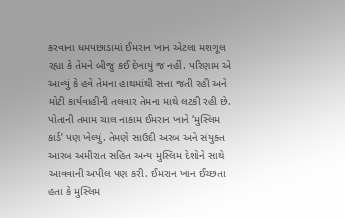કરવાના ધમપછાડામાં ઈમરાન ખાન એટલા મશગૂલ રહ્યા કે તેમને બીજુ કઈ દેખાયું જ નહીં. પરિણામ એ આવ્યું કે હવે તેમના હાથમાંથી સત્તા જતી રહી અને મોટી કાર્યવાહીની તલવાર તેમના માથે લટકી રહી છે. પોતાની તમામ ચાલ નાકામ ઈમરાન ખાને ‘મુસ્લિમ કાર્ડ’ પણ ખેલ્યું. તેમણે સાઉદી અરબ અને સંયુક્ત આરબ અમીરાત સહિત અન્ય મુસ્લિમ દેશોને સાથે આવવાની અપીલ પણ કરી. ઈમરાન ખાન ઈચ્છતા હતા કે મુસ્લિમ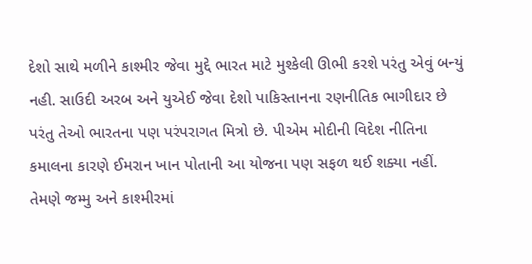દેશો સાથે મળીને કાશ્મીર જેવા મુદ્દે ભારત માટે મુશ્કેલી ઊભી કરશે પરંતુ એવું બન્યું નહી. સાઉદી અરબ અને યુએઈ જેવા દેશો પાકિસ્તાનના રણનીતિક ભાગીદાર છે પરંતુ તેઓ ભારતના પણ પરંપરાગત મિત્રો છે. પીએમ મોદીની વિદેશ નીતિના કમાલના કારણે ઈમરાન ખાન પોતાની આ યોજના પણ સફળ થઈ શક્યા નહીં. તેમણે જમ્મુ અને કાશ્મીરમાં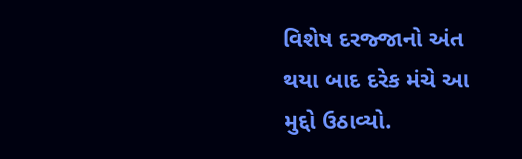વિશેષ દરજ્જાનો અંત થયા બાદ દરેક મંચે આ મુદ્દો ઉઠાવ્યો.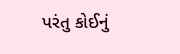પરંતુ કોઈનું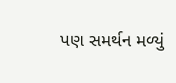પણ સમર્થન મળ્યું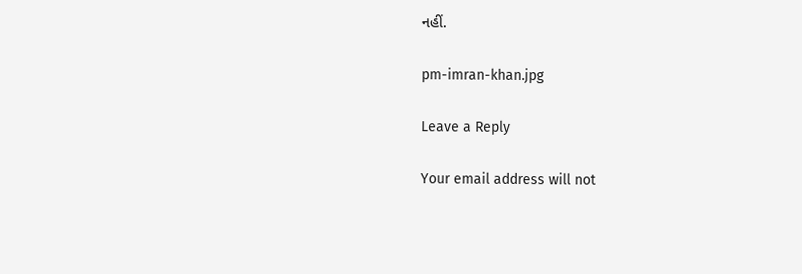નહીં.

pm-imran-khan.jpg

Leave a Reply

Your email address will not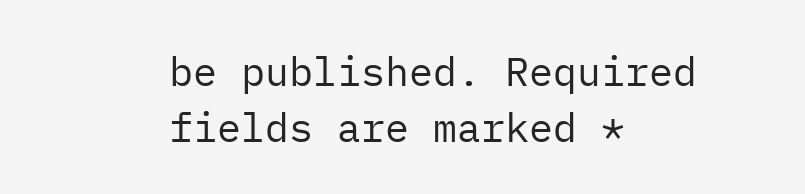be published. Required fields are marked *